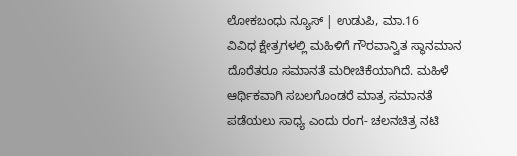ಲೋಕಬಂಧು ನ್ಯೂಸ್ | ಉಡುಪಿ, ಮಾ.16
ವಿವಿಧ ಕ್ಷೇತ್ರಗಳಲ್ಲಿ ಮಹಿಳಿಗೆ ಗೌರವಾನ್ವಿತ ಸ್ಥಾನಮಾನ ದೊರೆತರೂ ಸಮಾನತೆ ಮರೀಚಿಕೆಯಾಗಿದೆ. ಮಹಿಳೆ ಆರ್ಥಿಕವಾಗಿ ಸಬಲಗೊಂಡರೆ ಮಾತ್ರ ಸಮಾನತೆ ಪಡೆಯಲು ಸಾಧ್ಯ ಎಂದು ರಂಗ- ಚಲನಚಿತ್ರ ನಟಿ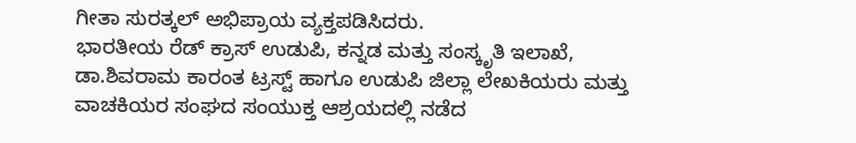ಗೀತಾ ಸುರತ್ಕಲ್ ಅಭಿಪ್ರಾಯ ವ್ಯಕ್ತಪಡಿಸಿದರು.
ಭಾರತೀಯ ರೆಡ್ ಕ್ರಾಸ್ ಉಡುಪಿ, ಕನ್ನಡ ಮತ್ತು ಸಂಸ್ಕೃತಿ ಇಲಾಖೆ, ಡಾ.ಶಿವರಾಮ ಕಾರಂತ ಟ್ರಸ್ಟ್ ಹಾಗೂ ಉಡುಪಿ ಜಿಲ್ಲಾ ಲೇಖಕಿಯರು ಮತ್ತು ವಾಚಕಿಯರ ಸಂಘದ ಸಂಯುಕ್ತ ಆಶ್ರಯದಲ್ಲಿ ನಡೆದ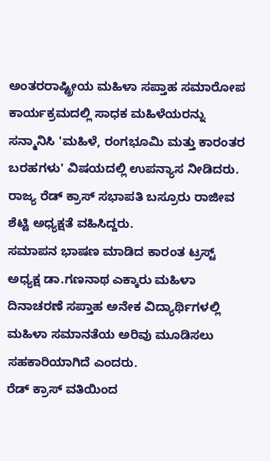ಅಂತರರಾಷ್ಟ್ರೀಯ ಮಹಿಳಾ ಸಪ್ತಾಹ ಸಮಾರೋಪ ಕಾರ್ಯಕ್ರಮದಲ್ಲಿ ಸಾಧಕ ಮಹಿಳೆಯರನ್ನು ಸನ್ಮಾನಿಸಿ 'ಮಹಿಳೆ, ರಂಗಭೂಮಿ ಮತ್ತು ಕಾರಂತರ ಬರಹಗಳು' ವಿಷಯದಲ್ಲಿ ಉಪನ್ಯಾಸ ನೀಡಿದರು.
ರಾಜ್ಯ ರೆಡ್ ಕ್ರಾಸ್ ಸಭಾಪತಿ ಬಸ್ರೂರು ರಾಜೀವ ಶೆಟ್ಟಿ ಅಧ್ಯಕ್ಷತೆ ವಹಿಸಿದ್ದರು.
ಸಮಾಪನ ಭಾಷಣ ಮಾಡಿದ ಕಾರಂತ ಟ್ರಸ್ಟ್ ಅಧ್ಯಕ್ಷ ಡಾ.ಗಣನಾಥ ಎಕ್ಕಾರು ಮಹಿಳಾ ದಿನಾಚರಣೆ ಸಪ್ತಾಹ ಅನೇಕ ವಿದ್ಯಾರ್ಥಿಗಳಲ್ಲಿ ಮಹಿಳಾ ಸಮಾನತೆಯ ಅರಿವು ಮೂಡಿಸಲು ಸಹಕಾರಿಯಾಗಿದೆ ಎಂದರು.
ರೆಡ್ ಕ್ರಾಸ್ ವತಿಯಿಂದ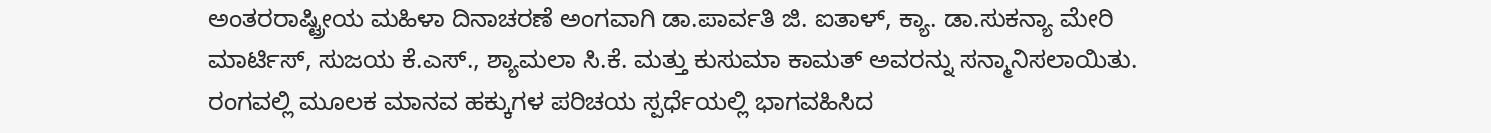ಅಂತರರಾಷ್ಟ್ರೀಯ ಮಹಿಳಾ ದಿನಾಚರಣೆ ಅಂಗವಾಗಿ ಡಾ.ಪಾರ್ವತಿ ಜಿ. ಐತಾಳ್, ಕ್ಯಾ. ಡಾ.ಸುಕನ್ಯಾ ಮೇರಿ ಮಾರ್ಟಿಸ್, ಸುಜಯ ಕೆ.ಎಸ್., ಶ್ಯಾಮಲಾ ಸಿ.ಕೆ. ಮತ್ತು ಕುಸುಮಾ ಕಾಮತ್ ಅವರನ್ನು ಸನ್ಮಾನಿಸಲಾಯಿತು.
ರಂಗವಲ್ಲಿ ಮೂಲಕ ಮಾನವ ಹಕ್ಕುಗಳ ಪರಿಚಯ ಸ್ಪರ್ಧೆಯಲ್ಲಿ ಭಾಗವಹಿಸಿದ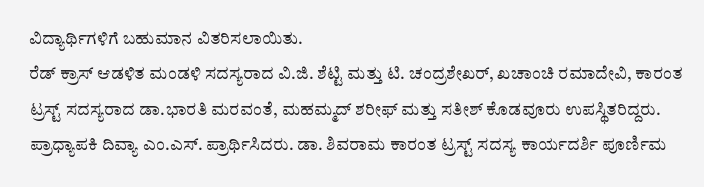ವಿದ್ಯಾರ್ಥಿಗಳಿಗೆ ಬಹುಮಾನ ವಿತರಿಸಲಾಯಿತು.
ರೆಡ್ ಕ್ರಾಸ್ ಆಡಳಿತ ಮಂಡಳಿ ಸದಸ್ಯರಾದ ವಿ.ಜಿ. ಶೆಟ್ಟಿ ಮತ್ತು ಟಿ. ಚಂದ್ರಶೇಖರ್, ಖಚಾಂಚಿ ರಮಾದೇವಿ, ಕಾರಂತ ಟ್ರಸ್ಟ್ ಸದಸ್ಯರಾದ ಡಾ.ಭಾರತಿ ಮರವಂತೆ, ಮಹಮ್ಮದ್ ಶರೀಫ್ ಮತ್ತು ಸತೀಶ್ ಕೊಡವೂರು ಉಪಸ್ಥಿತರಿದ್ದರು.
ಪ್ರಾಧ್ಯಾಪಕಿ ದಿವ್ಯಾ ಎಂ.ಎಸ್. ಪ್ರಾರ್ಥಿಸಿದರು. ಡಾ. ಶಿವರಾಮ ಕಾರಂತ ಟ್ರಸ್ಟ್ ಸದಸ್ಯ ಕಾರ್ಯದರ್ಶಿ ಪೂರ್ಣಿಮ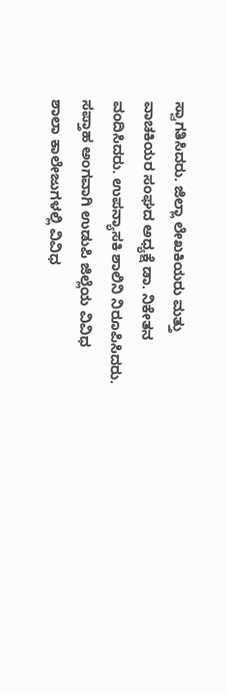ಸ್ವಾಗತಿಸಿದರು. ಜಿಲ್ಲಾ ಲೇಖಕಿಯರು ಮತ್ತು ವಾಚಕಿಯರ ಸಂಘದ ಅಧ್ಯಕ್ಷೆ ಡಾ. ನಿಕೇತನ ವಂದಿಸಿದರು. ಉಪನ್ಯಾಸಕಿ ಶಾಲಿನಿ ನಿರೂಪಿಸಿದರು.
ಸಪ್ತಾಹ ಅಂಗವಾಗಿ ಉಡುಪಿ ಜಿಲ್ಲೆಯ ವಿವಿಧ ಶಾಲಾ ಕಾಲೇಜುಗಳಲ್ಲಿ ವಿವಿಧ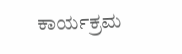ಕಾರ್ಯಕ್ರಮ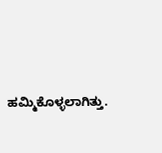ಹಮ್ಮಿಕೊಳ್ಳಲಾಗಿತ್ತು.